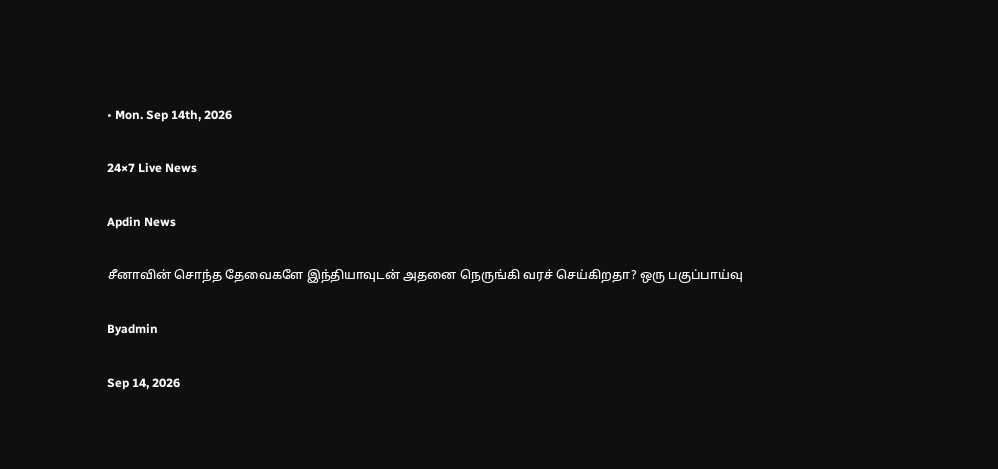• Mon. Sep 14th, 2026

24×7 Live News

Apdin News

சீனாவின் சொந்த தேவைகளே இந்தியாவுடன் அதனை நெருங்கி வரச் செய்கிறதா? ஒரு பகுப்பாய்வு

Byadmin

Sep 14, 2026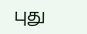புது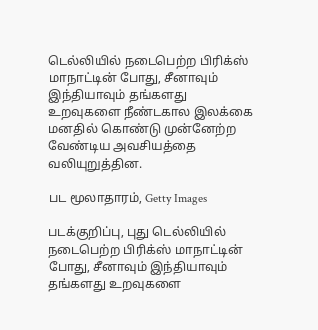டெல்லியில் நடைபெற்ற பிரிக்ஸ் மாநாட்டின் போது, சீனாவும் இந்தியாவும் தங்களது உறவுகளை நீண்டகால இலக்கை மனதில் கொண்டு முன்னேற்ற வேண்டிய அவசியத்தை வலியுறுத்தின.

பட மூலாதாரம், Getty Images

படக்குறிப்பு, புது டெல்லியில் நடைபெற்ற பிரிக்ஸ் மாநாட்டின் போது, சீனாவும் இந்தியாவும் தங்களது உறவுகளை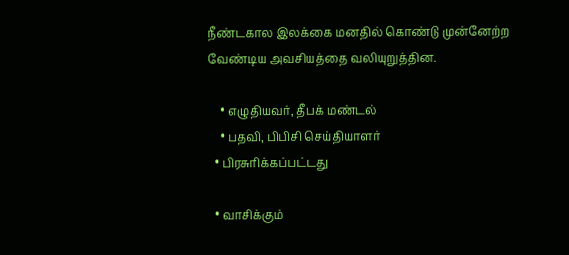நீண்டகால இலக்கை மனதில் கொண்டு முன்னேற்ற வேண்டிய அவசியத்தை வலியுறுத்தின.

    • எழுதியவர், தீபக் மண்டல்
    • பதவி, பிபிசி செய்தியாளர்
  • பிரசுரிக்கப்பட்டது

  • வாசிக்கும்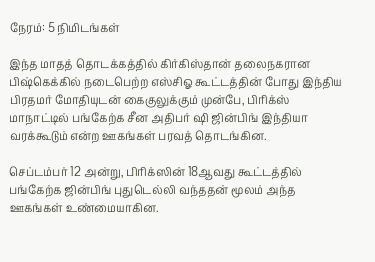நேரம்: 5 நிமிடங்கள்

இந்த மாதத் தொடக்கத்தில் கிர்கிஸ்தான் தலைநகரான பிஷ்கெக்கில் நடைபெற்ற எஸ்சிஓ கூட்டத்தின் போது இந்திய பிரதமர் மோதியுடன் கைகுலுக்கும் முன்பே, பிரிக்ஸ் மாநாட்டில் பங்கேற்க சீன அதிபர் ஷி ஜின்பிங் இந்தியா வரக்கூடும் என்ற ஊகங்கள் பரவத் தொடங்கின.

செப்டம்பர் 12 அன்று, பிரிக்ஸின் 18ஆவது கூட்டத்தில் பங்கேற்க ஜின்பிங் புதுடெல்லி வந்ததன் மூலம் அந்த ஊகங்கள் உண்மையாகின.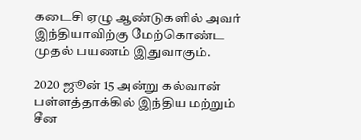கடைசி ஏழு ஆண்டுகளில் அவர் இந்தியாவிற்கு மேற்கொண்ட முதல் பயணம் இதுவாகும்.

2020 ஜூன் 15 அன்று கல்வான் பள்ளத்தாக்கில் இந்திய மற்றும் சீன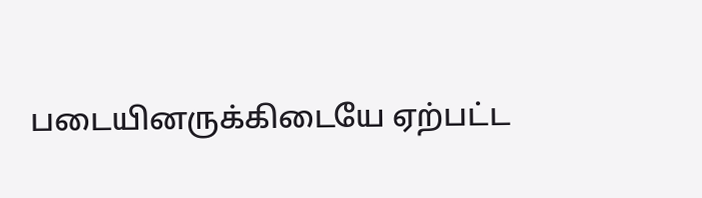படையினருக்கிடையே ஏற்பட்ட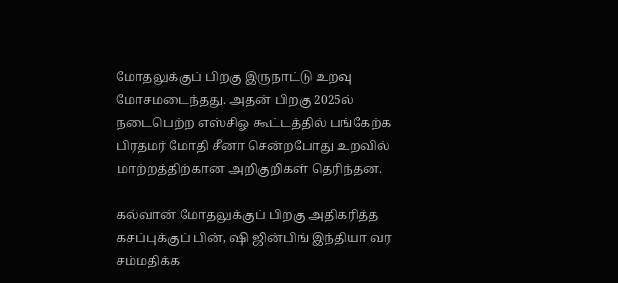மோதலுக்குப் பிறகு இருநாட்டு உறவு மோசமடைந்தது. அதன் பிறகு 2025ல் நடைபெற்ற எஸ்சிஓ கூட்டத்தில் பங்கேற்க பிரதமர் மோதி சீனா சென்றபோது உறவில் மாற்றத்திற்கான அறிகுறிகள் தெரிந்தன.

கல்வான் மோதலுக்குப் பிறகு அதிகரித்த கசப்புக்குப் பின், ஷி ஜின்பிங் இந்தியா வர சம்மதிக்க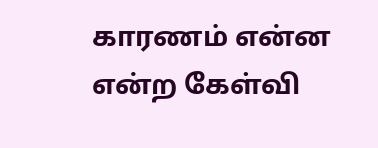காரணம் என்ன என்ற கேள்வி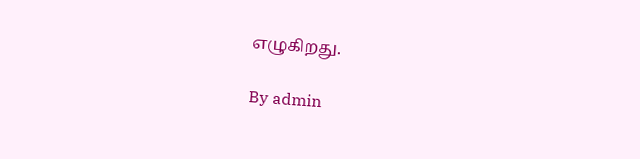எழுகிறது.

By admin